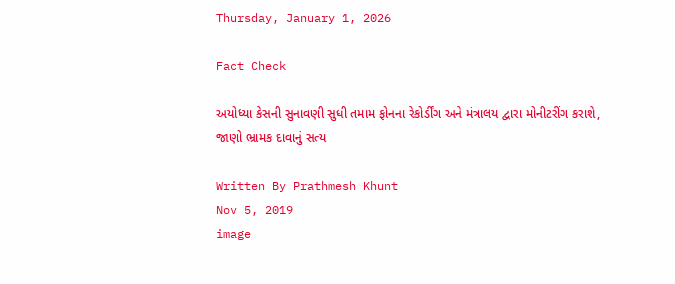Thursday, January 1, 2026

Fact Check

અયોધ્યા કેસની સુનાવણી સુધી તમામ ફોનના રેકોર્ડીંગ અને મંત્રાલય દ્વારા મોનીટરીંગ કરાશે, જાણો ભ્રામક દાવાનું સત્ય

Written By Prathmesh Khunt
Nov 5, 2019
image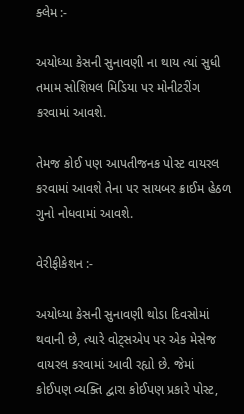ક્લેમ :-

અયોધ્યા કેસની સુનાવણી ના થાય ત્યાં સુધી તમામ સોશિયલ મિડિયા પર મોનીટરીંગ કરવામાં આવશે.

તેમજ કોઈ પણ આપતીજનક પોસ્ટ વાયરલ કરવામાં આવશે તેના પર સાયબર ક્રાઈમ હેઠળ ગુનો નોધવામાં આવશે.

વેરીફીકેશન :-

અયોધ્યા કેસની સુનાવણી થોડા દિવસોમાં થવાની છે, ત્યારે વોટ્સએપ પર એક મેસેજ વાયરલ કરવામાં આવી રહ્યો છે. જેમાં કોઈપણ વ્યક્તિ દ્વારા કોઈપણ પ્રકારે પોસ્ટ,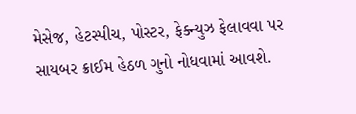મેસેજ, હેટસ્પીચ, પોસ્ટર, ફેક્ન્યુઝ ફેલાવવા પર સાયબર ક્રાઈમ હેઠળ ગુનો નોધવામાં આવશે.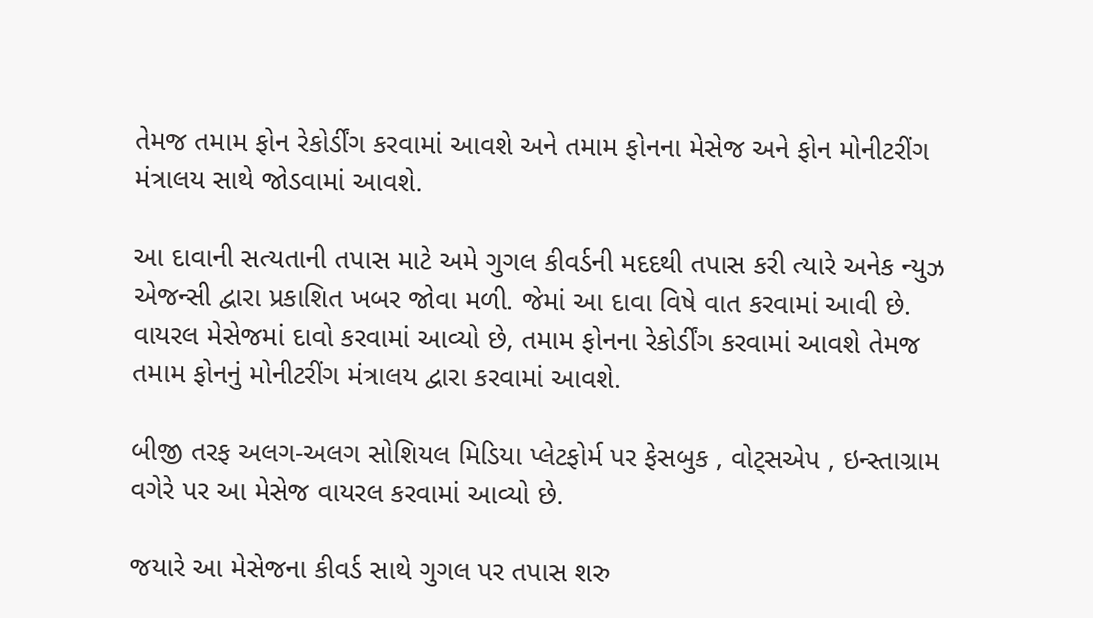તેમજ તમામ ફોન રેકોર્ડીંગ કરવામાં આવશે અને તમામ ફોનના મેસેજ અને ફોન મોનીટરીંગ મંત્રાલય સાથે જોડવામાં આવશે.

આ દાવાની સત્યતાની તપાસ માટે અમે ગુગલ કીવર્ડની મદદથી તપાસ કરી ત્યારે અનેક ન્યુઝ એજન્સી દ્વારા પ્રકાશિત ખબર જોવા મળી. જેમાં આ દાવા વિષે વાત કરવામાં આવી છે. વાયરલ મેસેજમાં દાવો કરવામાં આવ્યો છે, તમામ ફોનના રેકોર્ડીંગ કરવામાં આવશે તેમજ તમામ ફોનનું મોનીટરીંગ મંત્રાલય દ્વારા કરવામાં આવશે.

બીજી તરફ અલગ-અલગ સોશિયલ મિડિયા પ્લેટફોર્મ પર ફેસબુક , વોટ્સએપ , ઇન્સ્તાગ્રામ વગેરે પર આ મેસેજ વાયરલ કરવામાં આવ્યો છે.

જયારે આ મેસેજના કીવર્ડ સાથે ગુગલ પર તપાસ શરુ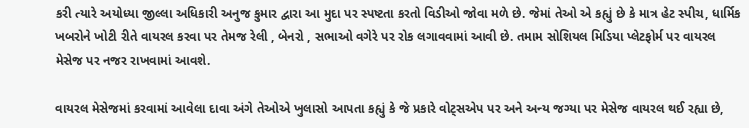કરી ત્યારે અયોધ્યા જીલ્લા અધિકારી અનુજ કુમાર દ્વારા આ મુદા પર સ્પષ્ટતા કરતો વિડીઓ જોવા મળે છે. જેમાં તેઓ એ કહ્યું છે કે માત્ર હેટ સ્પીચ, ધાર્મિક ખબરોને ખોટી રીતે વાયરલ કરવા પર તેમજ રેલી , બેનરો , સભાઓ વગેરે પર રોક લગાવવામાં આવી છે. તમામ સોશિયલ મિડિયા પ્લેટફોર્મ પર વાયરલ મેસેજ પર નજર રાખવામાં આવશે.

વાયરલ મેસેજમાં કરવામાં આવેલા દાવા અંગે તેઓએ ખુલાસો આપતા કહ્યું કે જે પ્રકારે વોટ્સએપ પર અને અન્ય જગ્યા પર મેસેજ વાયરલ થઈ રહ્યા છે,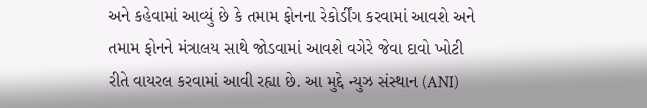અને કહેવામાં આવ્યું છે કે તમામ ફોનના રેકોર્ડીંગ કરવામાં આવશે અને તમામ ફોનને મંત્રાલય સાથે જોડવામાં આવશે વગેરે જેવા દાવો ખોટી રીતે વાયરલ કરવામાં આવી રહ્યા છે. આ મુદ્દે ન્યુઝ સંસ્થાન (ANI)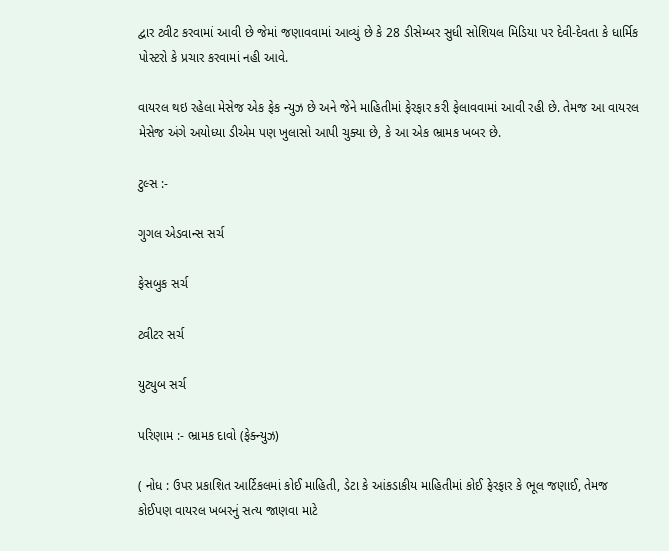દ્વાર ટ્વીટ કરવામાં આવી છે જેમાં જણાવવામાં આવ્યું છે કે 28 ડીસેમ્બર સુધી સોશિયલ મિડિયા પર દેવી-દેવતા કે ધાર્મિક પોસ્ટરો કે પ્રચાર કરવામાં નહી આવે.

વાયરલ થઇ રહેલા મેસેજ એક ફેક ન્યુઝ છે અને જેને માહિતીમાં ફેરફાર કરી ફેલાવવામાં આવી રહી છે. તેમજ આ વાયરલ મેસેજ અંગે અયોધ્યા ડીએમ પણ ખુલાસો આપી ચુક્યા છે, કે આ એક ભ્રામક ખબર છે.

ટુલ્સ :-

ગુગલ એડવાન્સ સર્ચ

ફેસબુક સર્ચ

ટ્વીટર સર્ચ

યુટ્યુબ સર્ચ

પરિણામ :- ભ્રામક દાવો (ફેક્ન્યુઝ)

( નોધ : ઉપર પ્રકાશિત આર્ટિકલમાં કોઈ માહિતી, ડેટા કે આંકડાકીય માહિતીમાં કોઈ ફેરફાર કે ભૂલ જણાઈ, તેમજ કોઈપણ વાયરલ ખબરનું સત્ય જાણવા માટે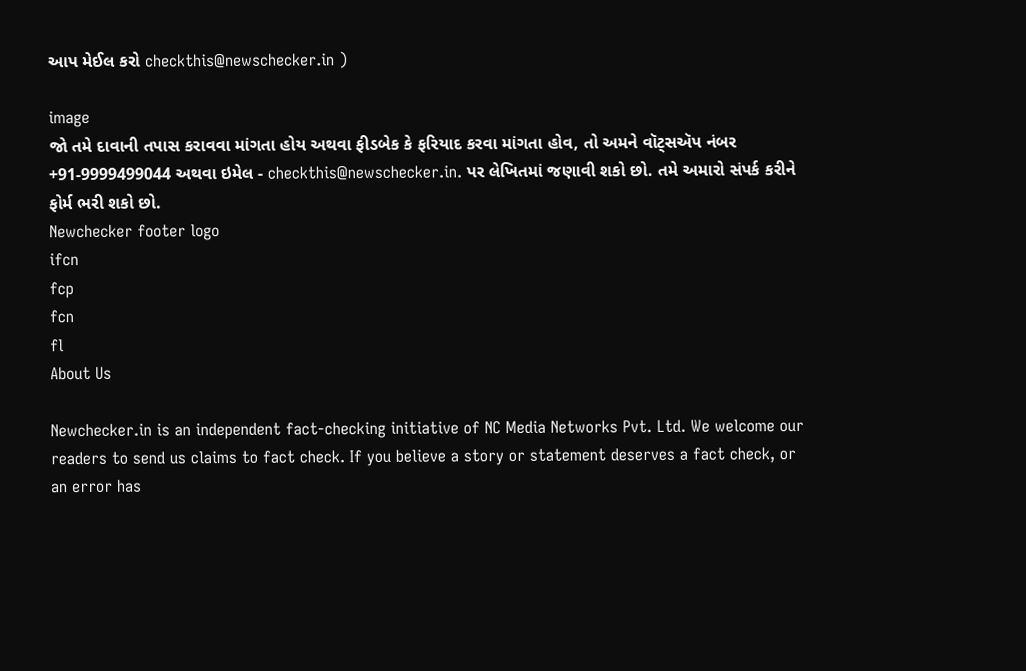આપ મેઈલ કરો checkthis@newschecker.in )

image
જો તમે દાવાની તપાસ કરાવવા માંગતા હોય અથવા ફીડબેક કે ફરિયાદ કરવા માંગતા હોવ, તો અમને વૉટ્સઍપ નંબર +91-9999499044 અથવા ઇમેલ - checkthis@newschecker.in. પર લેખિતમાં જણાવી શકો છો. તમે અમારો સંપર્ક કરીને ફોર્મ ભરી શકો છો.
Newchecker footer logo
ifcn
fcp
fcn
fl
About Us

Newchecker.in is an independent fact-checking initiative of NC Media Networks Pvt. Ltd. We welcome our readers to send us claims to fact check. If you believe a story or statement deserves a fact check, or an error has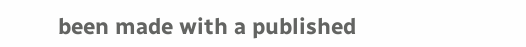been made with a published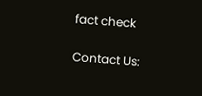fact check

Contact Us: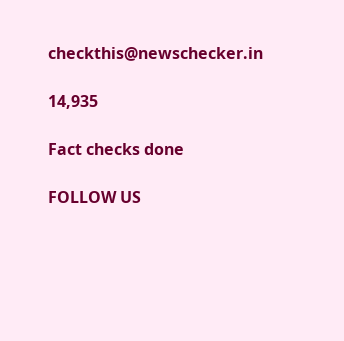checkthis@newschecker.in

14,935

Fact checks done

FOLLOW US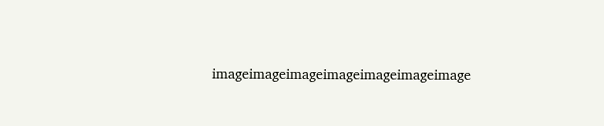imageimageimageimageimageimageimage